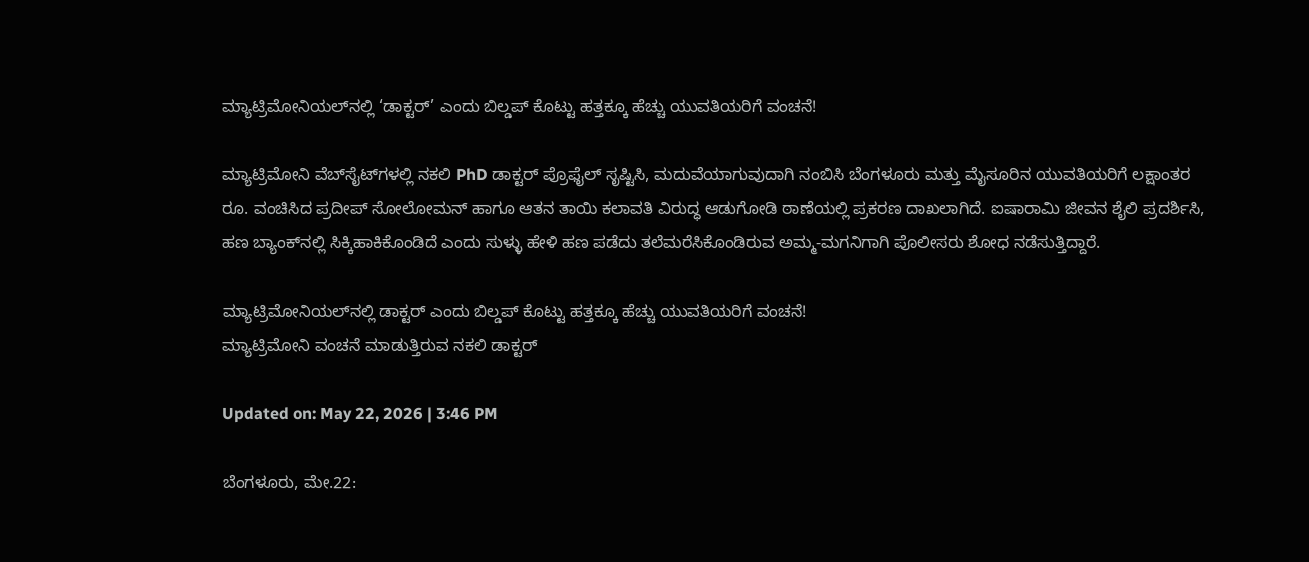ಮ್ಯಾಟ್ರಿಮೋನಿಯಲ್‌ನಲ್ಲಿ ‘ಡಾಕ್ಟರ್’ ಎಂದು ಬಿಲ್ಡಪ್ ಕೊಟ್ಟು ಹತ್ತಕ್ಕೂ ಹೆಚ್ಚು ಯುವತಿಯರಿಗೆ ವಂಚನೆ!

ಮ್ಯಾಟ್ರಿಮೋನಿ ವೆಬ್‌ಸೈಟ್‌ಗಳಲ್ಲಿ ನಕಲಿ PhD ಡಾಕ್ಟರ್ ಪ್ರೊಫೈಲ್ ಸೃಷ್ಟಿಸಿ, ಮದುವೆಯಾಗುವುದಾಗಿ ನಂಬಿಸಿ ಬೆಂಗಳೂರು ಮತ್ತು ಮೈಸೂರಿನ ಯುವತಿಯರಿಗೆ ಲಕ್ಷಾಂತರ ರೂ. ವಂಚಿಸಿದ ಪ್ರದೀಪ್ ಸೋಲೋಮನ್ ಹಾಗೂ ಆತನ ತಾಯಿ ಕಲಾವತಿ ವಿರುದ್ಧ ಆಡುಗೋಡಿ ಠಾಣೆಯಲ್ಲಿ ಪ್ರಕರಣ ದಾಖಲಾಗಿದೆ. ಐಷಾರಾಮಿ ಜೀವನ ಶೈಲಿ ಪ್ರದರ್ಶಿಸಿ, ಹಣ ಬ್ಯಾಂಕ್‌ನಲ್ಲಿ ಸಿಕ್ಕಿಹಾಕಿಕೊಂಡಿದೆ ಎಂದು ಸುಳ್ಳು ಹೇಳಿ ಹಣ ಪಡೆದು ತಲೆಮರೆಸಿಕೊಂಡಿರುವ ಅಮ್ಮ-ಮಗನಿಗಾಗಿ ಪೊಲೀಸರು ಶೋಧ ನಡೆಸುತ್ತಿದ್ದಾರೆ.

ಮ್ಯಾಟ್ರಿಮೋನಿಯಲ್‌ನಲ್ಲಿ ಡಾಕ್ಟರ್ ಎಂದು ಬಿಲ್ಡಪ್ ಕೊಟ್ಟು ಹತ್ತಕ್ಕೂ ಹೆಚ್ಚು ಯುವತಿಯರಿಗೆ ವಂಚನೆ!
ಮ್ಯಾಟ್ರಿಮೋನಿ ವಂಚನೆ ಮಾಡುತ್ತಿರುವ ನಕಲಿ ಡಾಕ್ಟರ್

Updated on: May 22, 2026 | 3:46 PM

ಬೆಂಗಳೂರು, ಮೇ.22: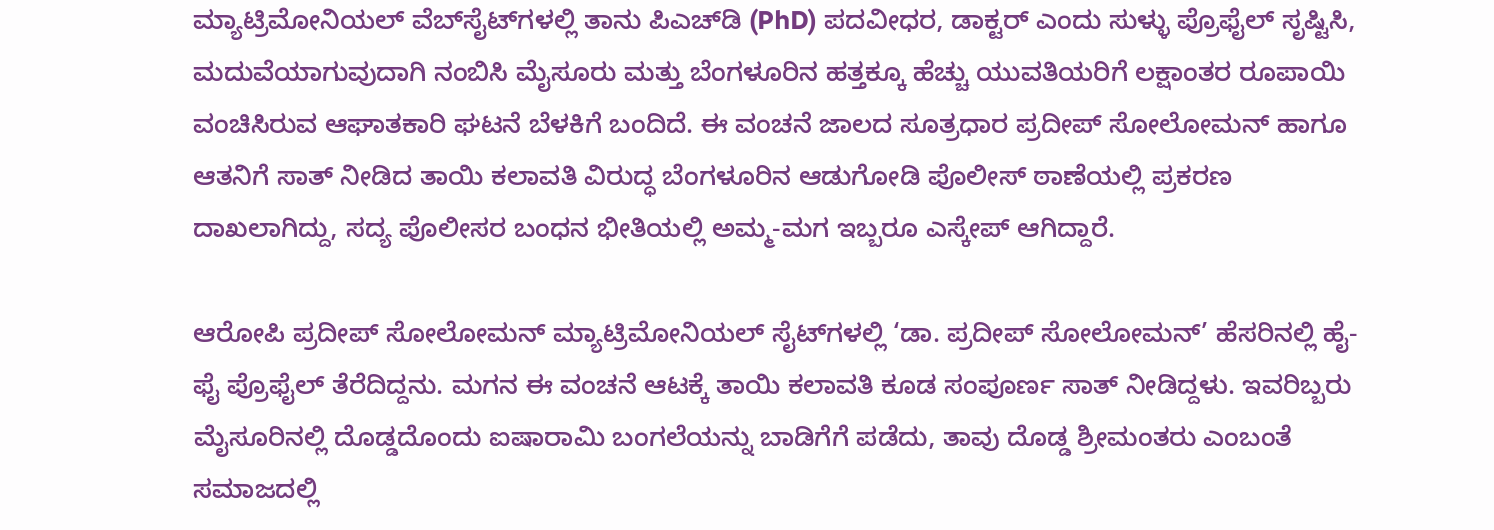ಮ್ಯಾಟ್ರಿಮೋನಿಯಲ್ ವೆಬ್‌ಸೈಟ್‌ಗಳಲ್ಲಿ ತಾನು ಪಿಎಚ್‌ಡಿ (PhD) ಪದವೀಧರ, ಡಾಕ್ಟರ್ ಎಂದು ಸುಳ್ಳು ಪ್ರೊಫೈಲ್ ಸೃಷ್ಟಿಸಿ, ಮದುವೆಯಾಗುವುದಾಗಿ ನಂಬಿಸಿ ಮೈಸೂರು ಮತ್ತು ಬೆಂಗಳೂರಿನ ಹತ್ತಕ್ಕೂ ಹೆಚ್ಚು ಯುವತಿಯರಿಗೆ ಲಕ್ಷಾಂತರ ರೂಪಾಯಿ ವಂಚಿಸಿರುವ ಆಘಾತಕಾರಿ ಘಟನೆ ಬೆಳಕಿಗೆ ಬಂದಿದೆ. ಈ ವಂಚನೆ ಜಾಲದ ಸೂತ್ರಧಾರ ಪ್ರದೀಪ್ ಸೋಲೋಮನ್ ಹಾಗೂ ಆತನಿಗೆ ಸಾತ್ ನೀಡಿದ ತಾಯಿ ಕಲಾವತಿ ವಿರುದ್ಧ ಬೆಂಗಳೂರಿನ ಆಡುಗೋಡಿ ಪೊಲೀಸ್ ಠಾಣೆಯಲ್ಲಿ ಪ್ರಕರಣ ದಾಖಲಾಗಿದ್ದು, ಸದ್ಯ ಪೊಲೀಸರ ಬಂಧನ ಭೀತಿಯಲ್ಲಿ ಅಮ್ಮ-ಮಗ ಇಬ್ಬರೂ ಎಸ್ಕೇಪ್ ಆಗಿದ್ದಾರೆ.

ಆರೋಪಿ ಪ್ರದೀಪ್ ಸೋಲೋಮನ್ ಮ್ಯಾಟ್ರಿಮೋನಿಯಲ್ ಸೈಟ್‌ಗಳಲ್ಲಿ ‘ಡಾ. ಪ್ರದೀಪ್ ಸೋಲೋಮನ್’ ಹೆಸರಿನಲ್ಲಿ ಹೈ-ಫೈ ಪ್ರೊಫೈಲ್ ತೆರೆದಿದ್ದನು. ಮಗನ ಈ ವಂಚನೆ ಆಟಕ್ಕೆ ತಾಯಿ ಕಲಾವತಿ ಕೂಡ ಸಂಪೂರ್ಣ ಸಾತ್ ನೀಡಿದ್ದಳು. ಇವರಿಬ್ಬರು ಮೈಸೂರಿನಲ್ಲಿ ದೊಡ್ಡದೊಂದು ಐಷಾರಾಮಿ ಬಂಗಲೆಯನ್ನು ಬಾಡಿಗೆಗೆ ಪಡೆದು, ತಾವು ದೊಡ್ಡ ಶ್ರೀಮಂತರು ಎಂಬಂತೆ ಸಮಾಜದಲ್ಲಿ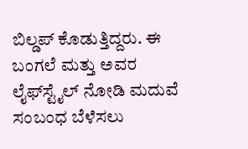ಬಿಲ್ಡಪ್ ಕೊಡುತ್ತಿದ್ದರು. ಈ ಬಂಗಲೆ ಮತ್ತು ಅವರ ಲೈಫ್‌ಸ್ಟೈಲ್ ನೋಡಿ ಮದುವೆ ಸಂಬಂಧ ಬೆಳೆಸಲು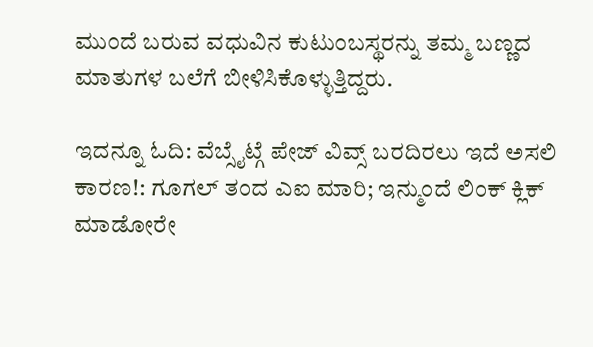ಮುಂದೆ ಬರುವ ವಧುವಿನ ಕುಟುಂಬಸ್ಥರನ್ನು ತಮ್ಮ ಬಣ್ಣದ ಮಾತುಗಳ ಬಲೆಗೆ ಬೀಳಿಸಿಕೊಳ್ಳುತ್ತಿದ್ದರು.

ಇದನ್ನೂ ಓದಿ: ವೆಬ್ಸೈಟ್ಗೆ ಪೇಜ್ ವಿವ್ಸ್ ಬರದಿರಲು ಇದೆ ಅಸಲಿ ಕಾರಣ!: ಗೂಗಲ್ ತಂದ ಎಐ ಮಾರಿ; ಇನ್ಮುಂದೆ ಲಿಂಕ್ ಕ್ಲಿಕ್ ಮಾಡೋರೇ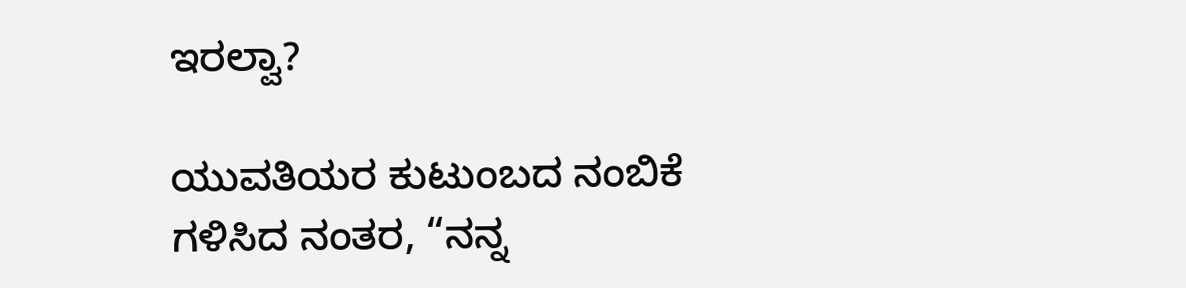ಇರಲ್ವಾ?

ಯುವತಿಯರ ಕುಟುಂಬದ ನಂಬಿಕೆ ಗಳಿಸಿದ ನಂತರ, “ನನ್ನ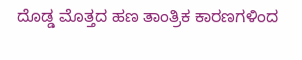ದೊಡ್ಡ ಮೊತ್ತದ ಹಣ ತಾಂತ್ರಿಕ ಕಾರಣಗಳಿಂದ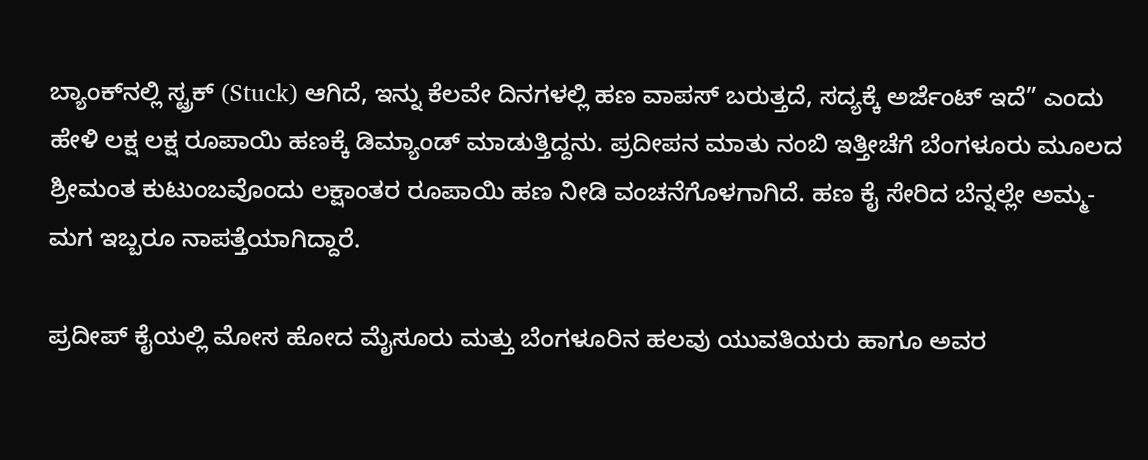ಬ್ಯಾಂಕ್‌ನಲ್ಲಿ ಸ್ಟ್ರಕ್ (Stuck) ಆಗಿದೆ, ಇನ್ನು ಕೆಲವೇ ದಿನಗಳಲ್ಲಿ ಹಣ ವಾಪಸ್ ಬರುತ್ತದೆ, ಸದ್ಯಕ್ಕೆ ಅರ್ಜೆಂಟ್ ಇದೆ” ಎಂದು ಹೇಳಿ ಲಕ್ಷ ಲಕ್ಷ ರೂಪಾಯಿ ಹಣಕ್ಕೆ ಡಿಮ್ಯಾಂಡ್ ಮಾಡುತ್ತಿದ್ದನು. ಪ್ರದೀಪನ ಮಾತು ನಂಬಿ ಇತ್ತೀಚೆಗೆ ಬೆಂಗಳೂರು ಮೂಲದ ಶ್ರೀಮಂತ ಕುಟುಂಬವೊಂದು ಲಕ್ಷಾಂತರ ರೂಪಾಯಿ ಹಣ ನೀಡಿ ವಂಚನೆಗೊಳಗಾಗಿದೆ. ಹಣ ಕೈ ಸೇರಿದ ಬೆನ್ನಲ್ಲೇ ಅಮ್ಮ-ಮಗ ಇಬ್ಬರೂ ನಾಪತ್ತೆಯಾಗಿದ್ದಾರೆ.

ಪ್ರದೀಪ್ ಕೈಯಲ್ಲಿ ಮೋಸ ಹೋದ ಮೈಸೂರು ಮತ್ತು ಬೆಂಗಳೂರಿನ ಹಲವು ಯುವತಿಯರು ಹಾಗೂ ಅವರ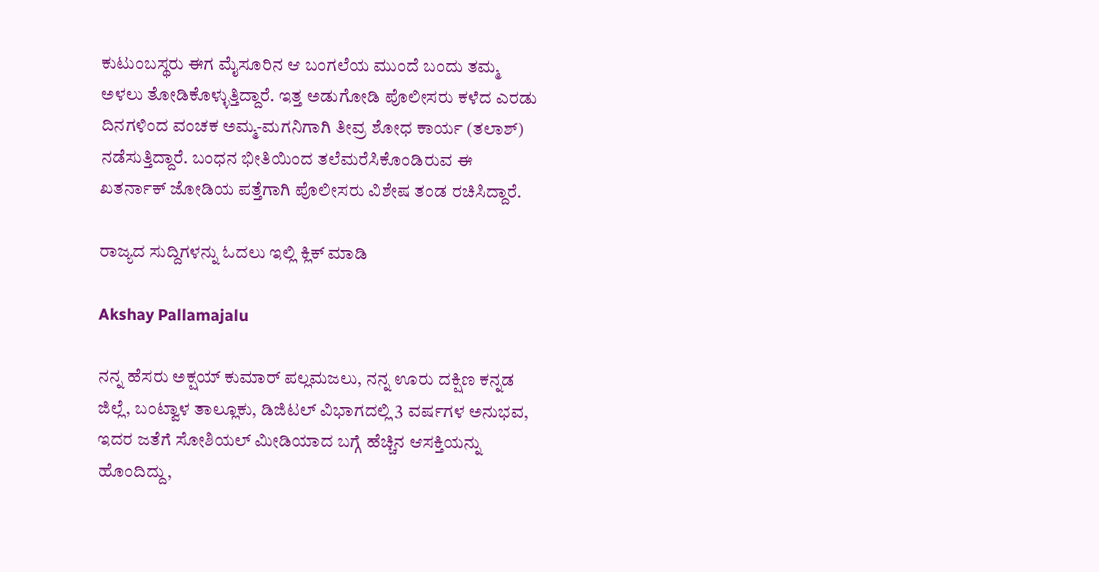ಕುಟುಂಬಸ್ಥರು ಈಗ ಮೈಸೂರಿನ ಆ ಬಂಗಲೆಯ ಮುಂದೆ ಬಂದು ತಮ್ಮ ಅಳಲು ತೋಡಿಕೊಳ್ಳುತ್ತಿದ್ದಾರೆ. ಇತ್ತ ಅಡುಗೋಡಿ ಪೊಲೀಸರು ಕಳೆದ ಎರಡು ದಿನಗಳಿಂದ ವಂಚಕ ಅಮ್ಮ-ಮಗನಿಗಾಗಿ ತೀವ್ರ ಶೋಧ ಕಾರ್ಯ (ತಲಾಶ್) ನಡೆಸುತ್ತಿದ್ದಾರೆ. ಬಂಧನ ಭೀತಿಯಿಂದ ತಲೆಮರೆಸಿಕೊಂಡಿರುವ ಈ ಖತರ್ನಾಕ್ ಜೋಡಿಯ ಪತ್ತೆಗಾಗಿ ಪೊಲೀಸರು ವಿಶೇಷ ತಂಡ ರಚಿಸಿದ್ದಾರೆ.

ರಾಜ್ಯದ ಸುದ್ದಿಗಳನ್ನು ಓದಲು ಇಲ್ಲಿ ಕ್ಲಿಕ್ ಮಾಡಿ

Akshay Pallamajalu

ನನ್ನ ಹೆಸರು ಅಕ್ಷಯ್ ಕುಮಾರ್ ಪಲ್ಲಮಜಲು, ನನ್ನ ಊರು ದಕ್ಷಿಣ ಕನ್ನಡ ಜಿಲ್ಲೆ, ಬಂಟ್ವಾಳ ತಾಲ್ಲೂಕು, ಡಿಜಿಟಲ್ ವಿಭಾಗದಲ್ಲಿ 3 ವರ್ಷಗಳ ಅನುಭವ, ಇದರ ಜತೆಗೆ ಸೋಶಿಯಲ್ ಮೀಡಿಯಾದ ಬಗ್ಗೆ ಹೆಚ್ಚಿನ ಆಸಕ್ತಿಯನ್ನು ಹೊಂದಿದ್ದು,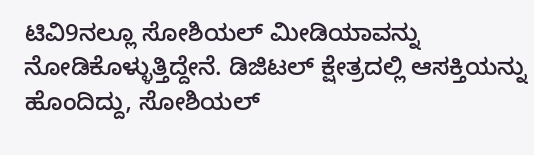ಟಿವಿ9ನಲ್ಲೂ ಸೋಶಿಯಲ್ ಮೀಡಿಯಾವನ್ನು ನೋಡಿಕೊಳ್ಳುತ್ತಿದ್ದೇನೆ. ಡಿಜಿಟಲ್ ಕ್ಷೇತ್ರದಲ್ಲಿ ಆಸಕ್ತಿಯನ್ನು ಹೊಂದಿದ್ದು, ಸೋಶಿಯಲ್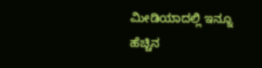ಮೀಡಿಯಾದಲ್ಲಿ ಇನ್ನೂ ಹೆಚ್ಚಿನ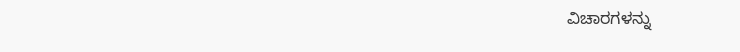ವಿಚಾರಗಳನ್ನು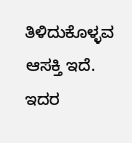ತಿಳಿದುಕೊಳ್ಳವ ಆಸಕ್ತಿ ಇದೆ. ಇದರ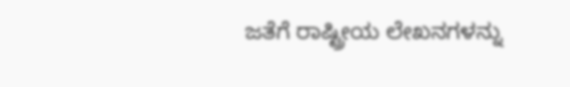ಜತೆಗೆ ರಾಷ್ಟ್ರೀಯ ಲೇಖನಗಳನ್ನು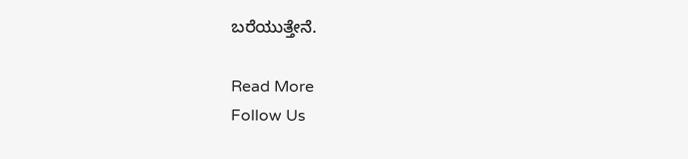ಬರೆಯುತ್ತೇನೆ.

Read More
Follow Us